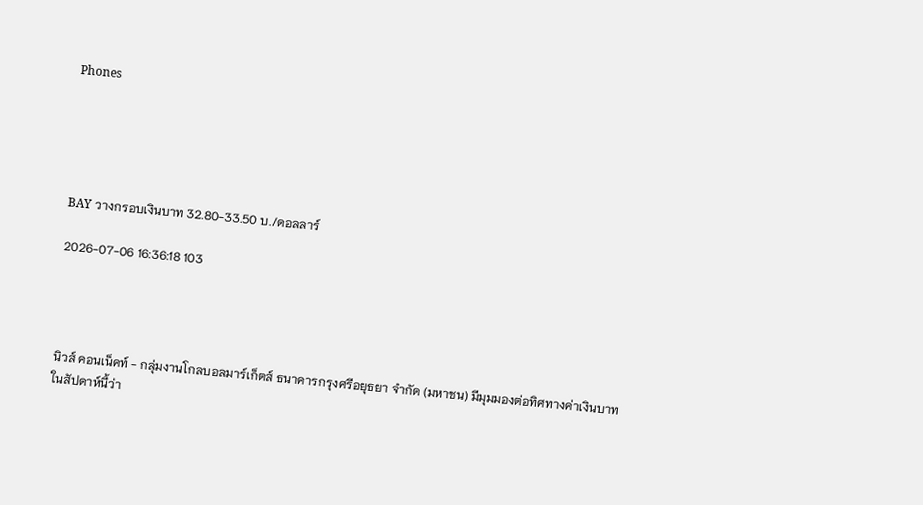Phones





BAY วางกรอบเงินบาท 32.80-33.50 บ./ดอลลาร์

2026-07-06 16:36:18 103




นิวส์ คอนเน็คท์ - กลุ่มงานโกลบอลมาร์เก็ตส์ ธนาคารกรุงศรีอยุธยา จำกัด (มหาชน) มีมุมมองต่อทิศทางค่าเงินบาทในสัปดาห์นี้ว่า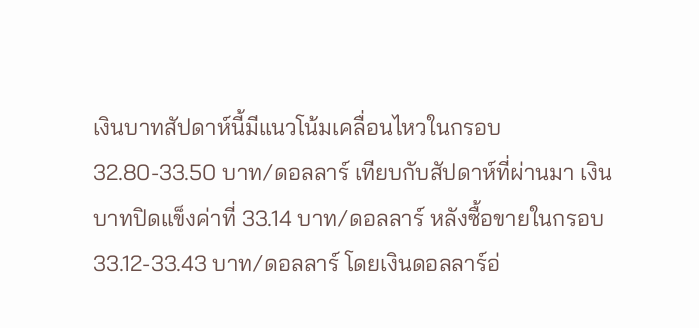เงินบาทสัปดาห์นี้มีแนวโน้มเคลื่อนไหวในกรอบ 32.80-33.50 บาท/ดอลลาร์ เทียบกับสัปดาห์ที่ผ่านมา เงินบาทปิดแข็งค่าที่ 33.14 บาท/ดอลลาร์ หลังซื้อขายในกรอบ 33.12-33.43 บาท/ดอลลาร์ โดยเงินดอลลาร์อ่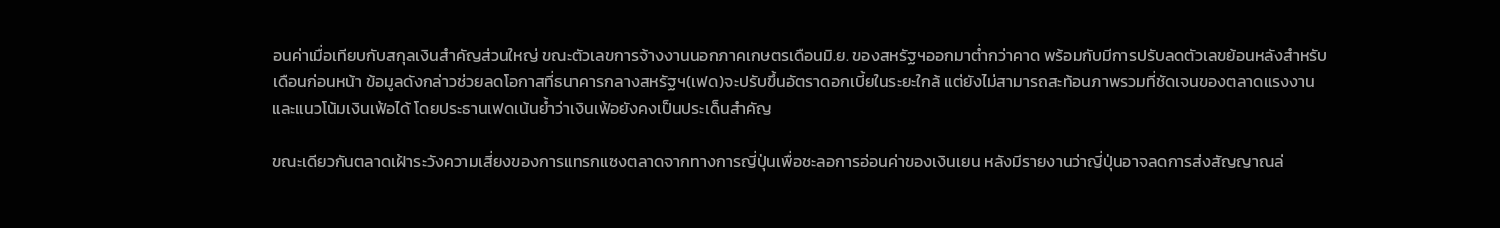อนค่าเมื่อเทียบกับสกุลเงินสำคัญส่วนใหญ่ ขณะตัวเลขการจ้างงานนอกภาคเกษตรเดือนมิ.ย. ของสหรัฐฯออกมาต่ำกว่าคาด พร้อมกับมีการปรับลดตัวเลขย้อนหลังสำหรับเดือนก่อนหน้า ข้อมูลดังกล่าวช่วยลดโอกาสที่ธนาคารกลางสหรัฐฯ(เฟด)จะปรับขึ้นอัตราดอกเบี้ยในระยะใกล้ แต่ยังไม่สามารถสะท้อนภาพรวมที่ชัดเจนของตลาดแรงงานและแนวโน้มเงินเฟ้อได้ โดยประธานเฟดเน้นย้ำว่าเงินเฟ้อยังคงเป็นประเด็นสำคัญ

ขณะเดียวกันตลาดเฝ้าระวังความเสี่ยงของการแทรกแซงตลาดจากทางการญี่ปุ่นเพื่อชะลอการอ่อนค่าของเงินเยน หลังมีรายงานว่าญี่ปุ่นอาจลดการส่งสัญญาณล่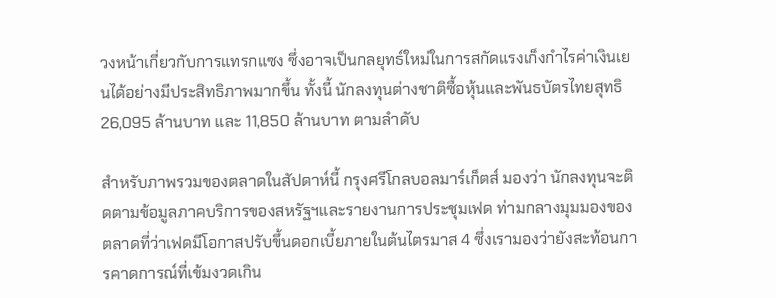วงหน้าเกี่ยวกับการแทรกแซง ซึ่งอาจเป็นกลยุทธ์ใหม่ในการสกัดแรงเก็งกำไรค่าเงินเยนได้อย่างมีประสิทธิภาพมากขึ้น ทั้งนี้ นักลงทุนต่างชาติซื้อหุ้นและพันธบัตรไทยสุทธิ 26,095 ล้านบาท และ 11,850 ล้านบาท ตามลำดับ

สำหรับภาพรวมของตลาดในสัปดาห์นี้ กรุงศรีโกลบอลมาร์เก็ตส์ มองว่า นักลงทุนจะติดตามข้อมูลภาคบริการของสหรัฐฯและรายงานการประชุมเฟด ท่ามกลางมุมมองของตลาดที่ว่าเฟดมีโอกาสปรับขึ้นดอกเบี้ยภายในต้นไตรมาส 4 ซึ่งเรามองว่ายังสะท้อนการคาดการณ์ที่เข้มงวดเกิน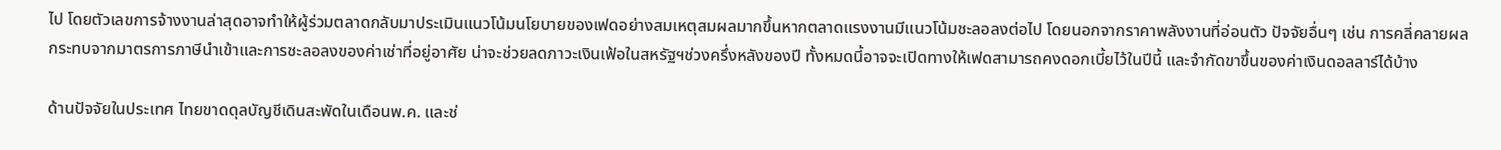ไป โดยตัวเลขการจ้างงานล่าสุดอาจทำให้ผู้ร่วมตลาดกลับมาประเมินแนวโน้มนโยบายของเฟดอย่างสมเหตุสมผลมากขึ้นหากตลาดแรงงานมีแนวโน้มชะลอลงต่อไป โดยนอกจากราคาพลังงานที่อ่อนตัว ปัจจัยอื่นๆ เช่น การคลี่คลายผลกระทบจากมาตรการภาษีนำเข้าและการชะลอลงของค่าเช่าที่อยู่อาศัย น่าจะช่วยลดภาวะเงินเฟ้อในสหรัฐฯช่วงครึ่งหลังของปี ทั้งหมดนี้อาจจะเปิดทางให้เฟดสามารถคงดอกเบี้ยไว้ในปีนี้ และจำกัดขาขึ้นของค่าเงินดอลลาร์ได้บ้าง

ด้านปัจจัยในประเทศ ไทยขาดดุลบัญชีเดินสะพัดในเดือนพ.ค. และช่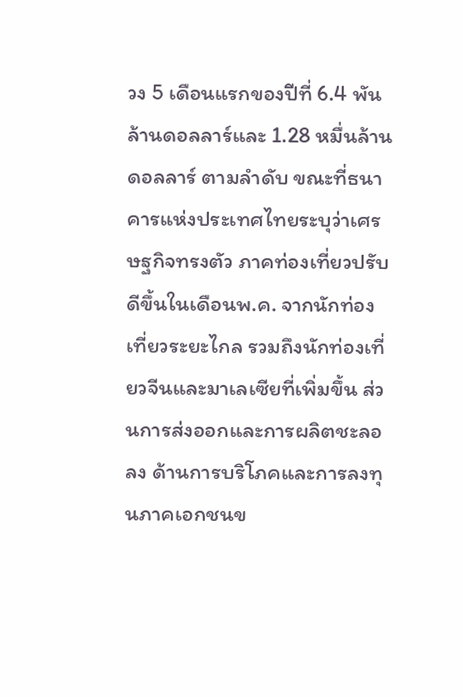วง 5 เดือนแรกของปีที่ 6.4 พันล้านดอลลาร์และ 1.28 หมื่นล้านดอลลาร์ ตามลำดับ ขณะที่ธนาคารแห่งประเทศไทยระบุว่าเศรษฐกิจทรงตัว ภาคท่องเที่ยวปรับดีขึ้นในเดือนพ.ค. จากนักท่องเที่ยวระยะไกล รวมถึงนักท่องเที่ยวจีนและมาเลเซียที่เพิ่มขึ้น ส่วนการส่งออกและการผลิตชะลอลง ด้านการบริโภคและการลงทุนภาคเอกชนข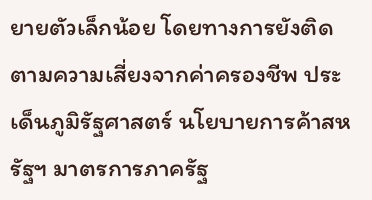ยายตัวเล็กน้อย โดยทางการยังติดตามความเสี่ยงจากค่าครองชีพ ประเด็นภูมิรัฐศาสตร์ นโยบายการค้าสหรัฐฯ มาตรการภาครัฐ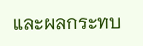และผลกระทบ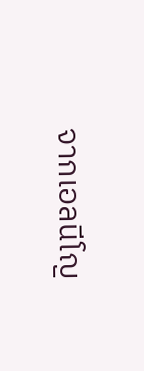จากเอลนีโญ